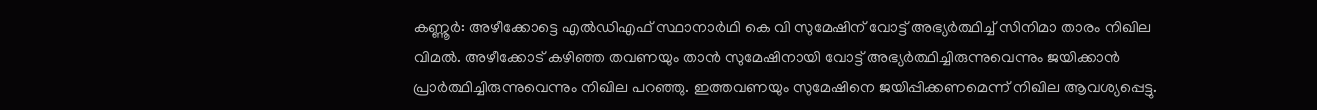കണ്ണൂർ: അഴീക്കോട്ടെ എൽഡിഎഫ് സ്ഥാനാർഥി കെ വി സുമേഷിന് വോട്ട് അഭ്യർത്ഥിച്ച് സിനിമാ താരം നിഖില വിമൽ. അഴീക്കോട് കഴിഞ്ഞ തവണയും താൻ സുമേഷിനായി വോട്ട് അഭ്യർത്ഥിച്ചിരുന്നുവെന്നും ജയിക്കാൻ പ്രാർത്ഥിച്ചിരുന്നുവെന്നും നിഖില പറഞ്ഞു. ഇത്തവണയും സുമേഷിനെ ജയിപ്പിക്കണമെന്ന് നിഖില ആവശ്യപ്പെട്ടു.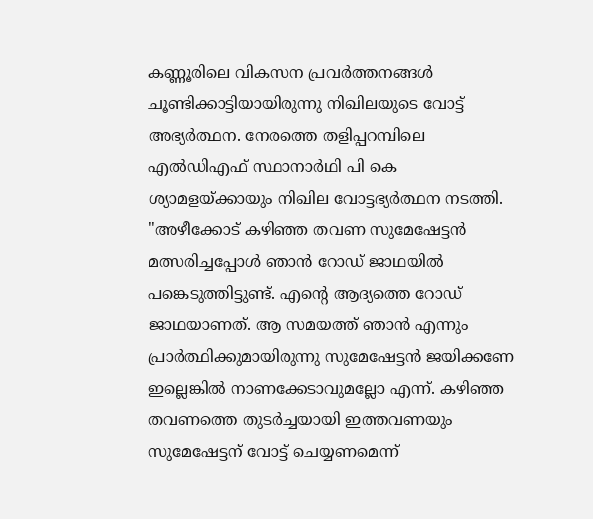കണ്ണൂരിലെ വികസന പ്രവർത്തനങ്ങൾ ചൂണ്ടിക്കാട്ടിയായിരുന്നു നിഖിലയുടെ വോട്ട് അഭ്യർത്ഥന. നേരത്തെ തളിപ്പറമ്പിലെ എൽഡിഎഫ് സ്ഥാനാർഥി പി കെ ശ്യാമളയ്ക്കായും നിഖില വോട്ടഭ്യർത്ഥന നടത്തി.
"അഴീക്കോട് കഴിഞ്ഞ തവണ സുമേഷേട്ടൻ മത്സരിച്ചപ്പോൾ ഞാൻ റോഡ് ജാഥയിൽ പങ്കെടുത്തിട്ടുണ്ട്. എന്റെ ആദ്യത്തെ റോഡ് ജാഥയാണത്. ആ സമയത്ത് ഞാൻ എന്നും പ്രാർത്ഥിക്കുമായിരുന്നു സുമേഷേട്ടൻ ജയിക്കണേ ഇല്ലെങ്കിൽ നാണക്കേടാവുമല്ലോ എന്ന്. കഴിഞ്ഞ തവണത്തെ തുടർച്ചയായി ഇത്തവണയും സുമേഷേട്ടന് വോട്ട് ചെയ്യണമെന്ന്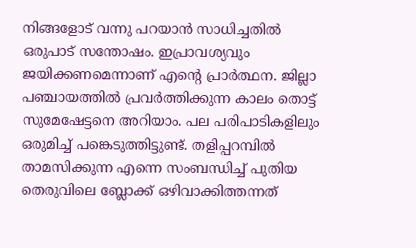നിങ്ങളോട് വന്നു പറയാൻ സാധിച്ചതിൽ ഒരുപാട് സന്തോഷം. ഇപ്രാവശ്യവും ജയിക്കണമെന്നാണ് എന്റെ പ്രാർത്ഥന. ജില്ലാ പഞ്ചായത്തിൽ പ്രവർത്തിക്കുന്ന കാലം തൊട്ട് സുമേഷേട്ടനെ അറിയാം. പല പരിപാടികളിലും ഒരുമിച്ച് പങ്കെടുത്തിട്ടുണ്ട്. തളിപ്പറമ്പിൽ താമസിക്കുന്ന എന്നെ സംബന്ധിച്ച് പുതിയ തെരുവിലെ ബ്ലോക്ക് ഒഴിവാക്കിത്തന്നത്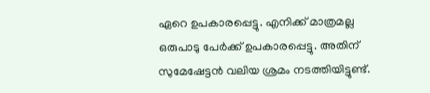ഏറെ ഉപകാരപ്പെട്ടു. എനിക്ക് മാത്രമല്ല ഒരുപാടു പേർക്ക് ഉപകാരപ്പെട്ടു. അതിന് സുമേഷേട്ടൻ വലിയ ശ്രമം നടത്തിയിട്ടുണ്ട്.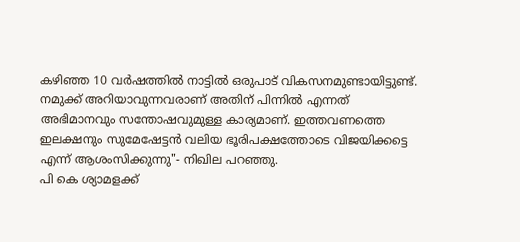കഴിഞ്ഞ 10 വർഷത്തിൽ നാട്ടിൽ ഒരുപാട് വികസനമുണ്ടായിട്ടുണ്ട്. നമുക്ക് അറിയാവുന്നവരാണ് അതിന് പിന്നിൽ എന്നത് അഭിമാനവും സന്തോഷവുമുള്ള കാര്യമാണ്. ഇത്തവണത്തെ ഇലക്ഷനും സുമേഷേട്ടൻ വലിയ ഭൂരിപക്ഷത്തോടെ വിജയിക്കട്ടെ എന്ന് ആശംസിക്കുന്നു"- നിഖില പറഞ്ഞു.
പി കെ ശ്യാമളക്ക്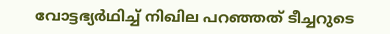വോട്ടഭ്യർഥിച്ച് നിഖില പറഞ്ഞത് ടീച്ചറുടെ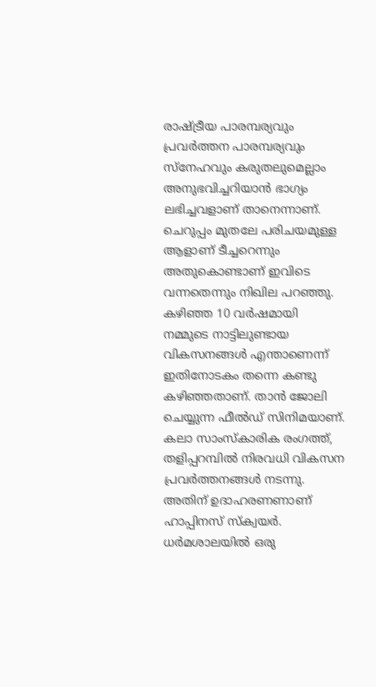രാഷ്ട്രീയ പാരമ്പര്യവും പ്രവർത്തന പാരമ്പര്യവും സ്നേഹവും കരുതലുമെല്ലാം അനുഭവിച്ചറിയാൻ ഭാഗ്യം ലഭിച്ചവളാണ് താനെന്നാണ്. ചെറുപ്പം മുതലേ പരിചയമുള്ള ആളാണ് ടീച്ചറെന്നും അതുകൊണ്ടാണ് ഇവിടെ വന്നതെന്നും നിഖില പറഞ്ഞു. കഴിഞ്ഞ 10 വർഷമായി നമ്മുടെ നാട്ടിലുണ്ടായ വികസനങ്ങൾ എന്താണെന്ന് ഇതിനോടകം തന്നെ കണ്ടു കഴിഞ്ഞതാണ്. താൻ ജോലി ചെയ്യുന്ന ഫീൽഡ് സിനിമയാണ്. കലാ സാംസ്കാരിക രംഗത്ത്, തളിപ്പറമ്പിൽ നിരവധി വികസന പ്രവർത്തനങ്ങൾ നടന്നു. അതിന് ഉദാഹരണണാണ് ഹാപ്പിനസ് സ്ക്വയർ. ധർമശാലയിൽ ഒരു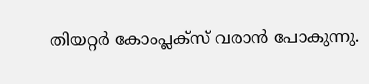തിയറ്റർ കോംപ്ലക്സ് വരാൻ പോകുന്നു.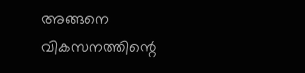അങ്ങനെ വികസനത്തിന്റെ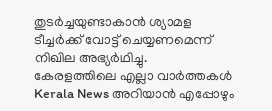തുടർച്ചയുണ്ടാകാൻ ശ്യാമള ടീച്ചർക്ക് വോട്ട് ചെയ്യണമെന്ന് നിഖില അഭ്യർഥിച്ചു.
കേരളത്തിലെ എല്ലാ വാർത്തകൾ Kerala News അറിയാൻ എപ്പോഴും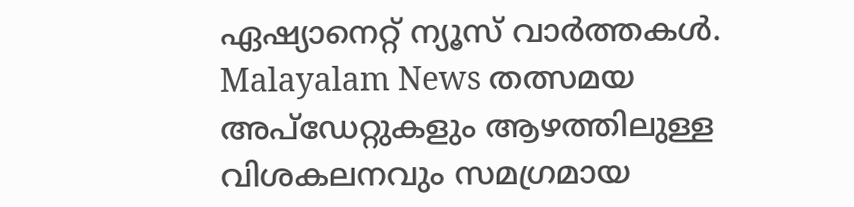ഏഷ്യാനെറ്റ് ന്യൂസ് വാർത്തകൾ. Malayalam News തത്സമയ അപ്ഡേറ്റുകളും ആഴത്തിലുള്ള വിശകലനവും സമഗ്രമായ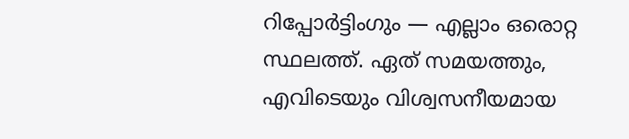റിപ്പോർട്ടിംഗും — എല്ലാം ഒരൊറ്റ സ്ഥലത്ത്. ഏത് സമയത്തും, എവിടെയും വിശ്വസനീയമായ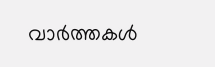വാർത്തകൾ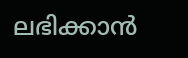ലഭിക്കാൻ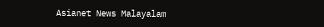Asianet News Malayalam